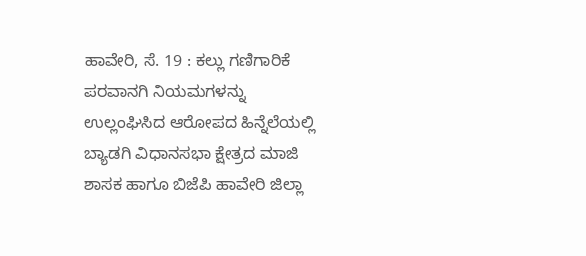ಹಾವೇರಿ, ಸೆ. 19 : ಕಲ್ಲು ಗಣಿಗಾರಿಕೆ ಪರವಾನಗಿ ನಿಯಮಗಳನ್ನು ಉಲ್ಲಂಘಿಸಿದ ಆರೋಪದ ಹಿನ್ನೆಲೆಯಲ್ಲಿ ಬ್ಯಾಡಗಿ ವಿಧಾನಸಭಾ ಕ್ಷೇತ್ರದ ಮಾಜಿ ಶಾಸಕ ಹಾಗೂ ಬಿಜೆಪಿ ಹಾವೇರಿ ಜಿಲ್ಲಾ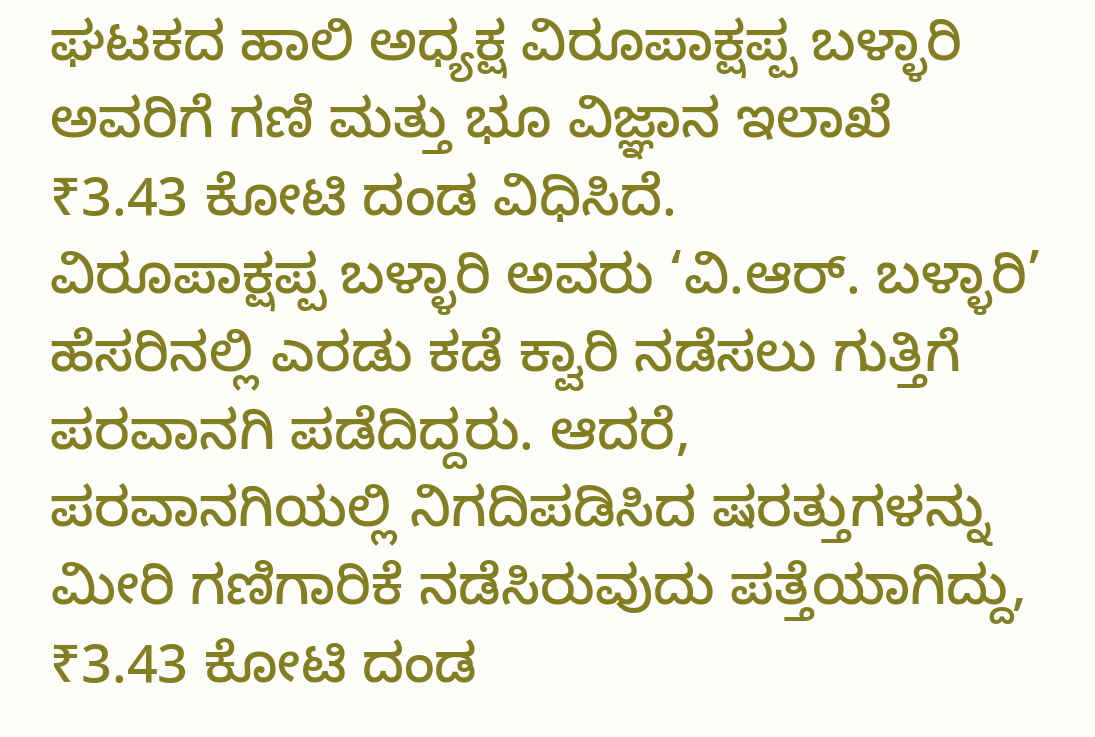ಘಟಕದ ಹಾಲಿ ಅಧ್ಯಕ್ಷ ವಿರೂಪಾಕ್ಷಪ್ಪ ಬಳ್ಳಾರಿ ಅವರಿಗೆ ಗಣಿ ಮತ್ತು ಭೂ ವಿಜ್ಞಾನ ಇಲಾಖೆ ₹3.43 ಕೋಟಿ ದಂಡ ವಿಧಿಸಿದೆ.
ವಿರೂಪಾಕ್ಷಪ್ಪ ಬಳ್ಳಾರಿ ಅವರು ‘ವಿ.ಆರ್. ಬಳ್ಳಾರಿ’ ಹೆಸರಿನಲ್ಲಿ ಎರಡು ಕಡೆ ಕ್ವಾರಿ ನಡೆಸಲು ಗುತ್ತಿಗೆ ಪರವಾನಗಿ ಪಡೆದಿದ್ದರು. ಆದರೆ, ಪರವಾನಗಿಯಲ್ಲಿ ನಿಗದಿಪಡಿಸಿದ ಷರತ್ತುಗಳನ್ನು ಮೀರಿ ಗಣಿಗಾರಿಕೆ ನಡೆಸಿರುವುದು ಪತ್ತೆಯಾಗಿದ್ದು, ₹3.43 ಕೋಟಿ ದಂಡ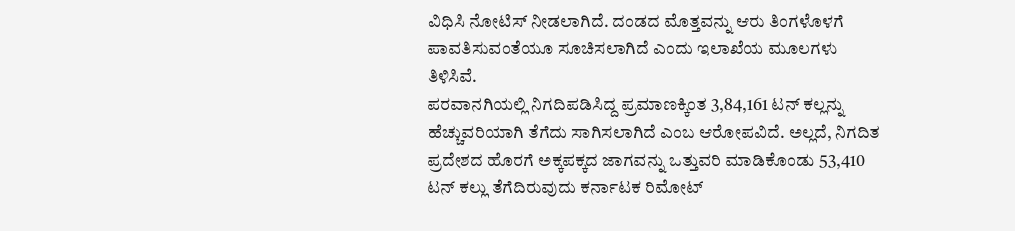ವಿಧಿಸಿ ನೋಟಿಸ್ ನೀಡಲಾಗಿದೆ. ದಂಡದ ಮೊತ್ತವನ್ನು ಆರು ತಿಂಗಳೊಳಗೆ ಪಾವತಿಸುವಂತೆಯೂ ಸೂಚಿಸಲಾಗಿದೆ ಎಂದು ಇಲಾಖೆಯ ಮೂಲಗಳು ತಿಳಿಸಿವೆ.
ಪರವಾನಗಿಯಲ್ಲಿ ನಿಗದಿಪಡಿಸಿದ್ದ ಪ್ರಮಾಣಕ್ಕಿಂತ 3,84,161 ಟನ್ ಕಲ್ಲನ್ನು ಹೆಚ್ಚುವರಿಯಾಗಿ ತೆಗೆದು ಸಾಗಿಸಲಾಗಿದೆ ಎಂಬ ಆರೋಪವಿದೆ. ಅಲ್ಲದೆ, ನಿಗದಿತ ಪ್ರದೇಶದ ಹೊರಗೆ ಅಕ್ಕಪಕ್ಕದ ಜಾಗವನ್ನು ಒತ್ತುವರಿ ಮಾಡಿಕೊಂಡು 53,410 ಟನ್ ಕಲ್ಲು ತೆಗೆದಿರುವುದು ಕರ್ನಾಟಕ ರಿಮೋಟ್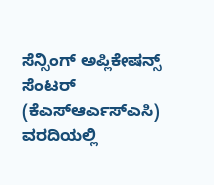ಸೆನ್ಸಿಂಗ್ ಅಪ್ಲಿಕೇಷನ್ಸ್ ಸೆಂಟರ್ (ಕೆಎಸ್ಆರ್ಎಸ್ಎಸಿ) ವರದಿಯಲ್ಲಿ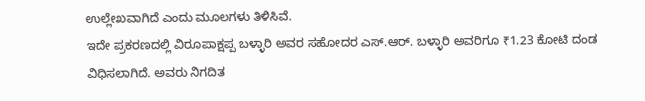ಉಲ್ಲೇಖವಾಗಿದೆ ಎಂದು ಮೂಲಗಳು ತಿಳಿಸಿವೆ.
ಇದೇ ಪ್ರಕರಣದಲ್ಲಿ ವಿರೂಪಾಕ್ಷಪ್ಪ ಬಳ್ಳಾರಿ ಅವರ ಸಹೋದರ ಎಸ್.ಆರ್. ಬಳ್ಳಾರಿ ಅವರಿಗೂ ₹1.23 ಕೋಟಿ ದಂಡ ವಿಧಿಸಲಾಗಿದೆ. ಅವರು ನಿಗದಿತ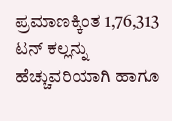ಪ್ರಮಾಣಕ್ಕಿಂತ 1,76,313 ಟನ್ ಕಲ್ಲನ್ನು ಹೆಚ್ಚುವರಿಯಾಗಿ ಹಾಗೂ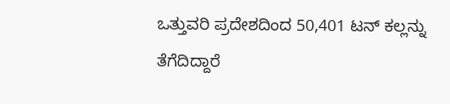ಒತ್ತುವರಿ ಪ್ರದೇಶದಿಂದ 50,401 ಟನ್ ಕಲ್ಲನ್ನು ತೆಗೆದಿದ್ದಾರೆ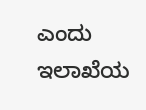ಎಂದು ಇಲಾಖೆಯ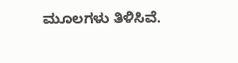ಮೂಲಗಳು ತಿಳಿಸಿವೆ.